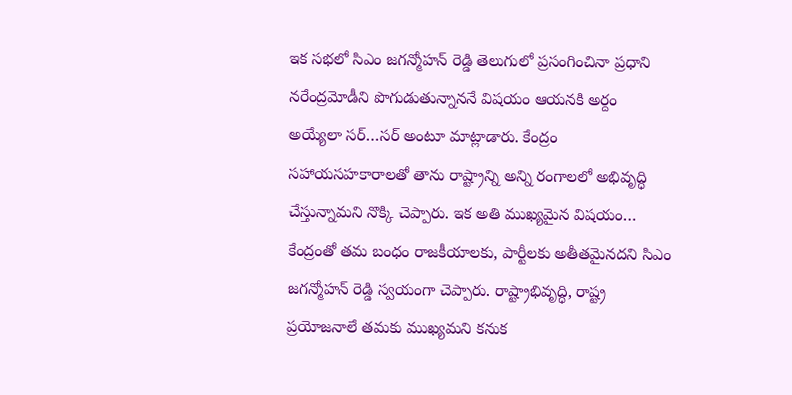ఇక సభలో సిఎం జగన్మోహన్ రెడ్డి తెలుగులో ప్రసంగించినా ప్రధాని నరేంద్రమోడీని పొగుడుతున్నాననే విషయం ఆయనకి అర్దం అయ్యేలా సర్…సర్ అంటూ మాట్లాడారు. కేంద్రం సహాయసహకారాలతో తాను రాష్ట్రాన్ని అన్ని రంగాలలో అభివృద్ధి చేస్తున్నామని నొక్కి చెప్పారు. ఇక అతి ముఖ్యమైన విషయం… కేంద్రంతో తమ బంధం రాజకీయాలకు, పార్టీలకు అతీతమైనదని సిఎం జగన్మోహన్ రెడ్డి స్వయంగా చెప్పారు. రాష్ట్రాభివృద్ధి, రాష్ట్ర ప్రయోజనాలే తమకు ముఖ్యమని కనుక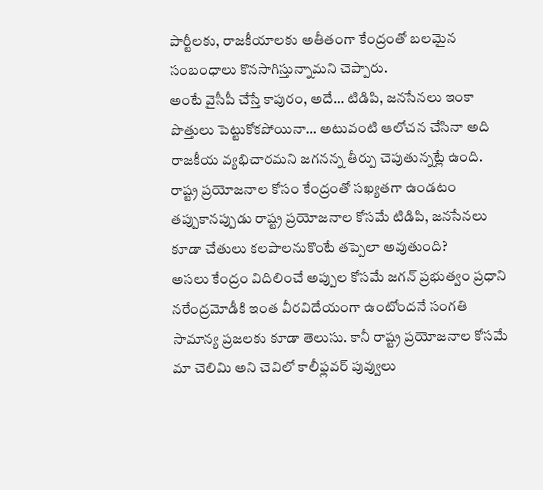పార్టీలకు, రాజకీయాలకు అతీతంగా కేంద్రంతో బలమైన సంబంధాలు కొనసాగిస్తున్నామని చెప్పారు.
అంటే వైసీపీ చేస్తే కాపురం, అదే… టిడిపి, జనసేనలు ఇంకా పొత్తులు పెట్టుకోకపోయినా… అటువంటి ఆలోచన చేసినా అది రాజకీయ వ్యభిచారమని జగనన్న తీర్పు చెపుతున్నట్లే ఉంది. రాష్ట్ర ప్రయోజనాల కోసం కేంద్రంతో సఖ్యతగా ఉండటం తప్పుకానప్పుడు రాష్ట్ర ప్రయోజనాల కోసమే టిడిపి, జనసేనలు కూడా చేతులు కలపాలనుకొంటే తప్పెలా అవుతుంది?
అసలు కేంద్రం విదిలించే అప్పుల కోసమే జగన్ ప్రభుత్వం ప్రధాని నరేంద్రమోడీకి ఇంత వీరవిదేయంగా ఉంటోందనే సంగతి సామాన్య ప్రజలకు కూడా తెలుసు. కానీ రాష్ట్ర ప్రయోజనాల కోసమే మా చెలిమి అని చెవిలో కాలీఫ్లవర్ పువ్వులు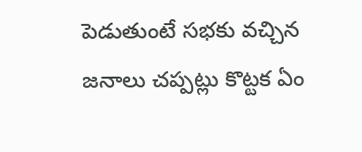పెడుతుంటే సభకు వచ్చిన జనాలు చప్పట్లు కొట్టక ఏం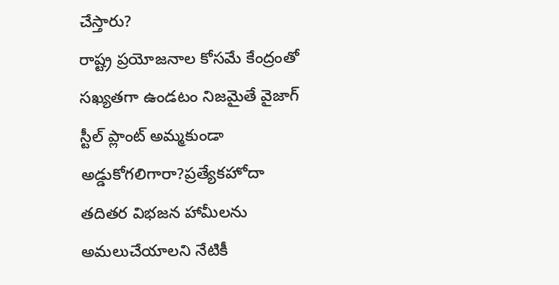చేస్తారు?
రాష్ట్ర ప్రయోజనాల కోసమే కేంద్రంతో సఖ్యతగా ఉండటం నిజమైతే వైజాగ్ స్టీల్ ప్లాంట్ అమ్మకుండా అడ్డుకోగలిగారా?ప్రత్యేకహోదా తదితర విభజన హామీలను అమలుచేయాలని నేటికీ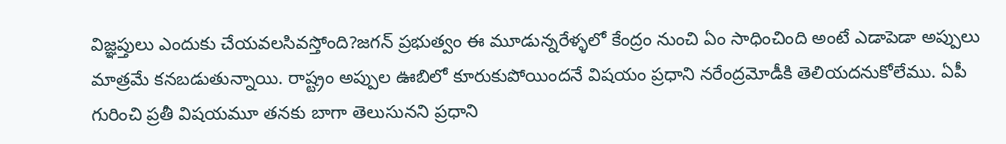విజ్ఞప్తులు ఎందుకు చేయవలసివస్తోంది?జగన్ ప్రభుత్వం ఈ మూడున్నరేళ్ళలో కేంద్రం నుంచి ఏం సాధించింది అంటే ఎడాపెడా అప్పులు మాత్రమే కనబడుతున్నాయి. రాష్ట్రం అప్పుల ఊబిలో కూరుకుపోయిందనే విషయం ప్రధాని నరేంద్రమోడీకి తెలియదనుకోలేము. ఏపీ గురించి ప్రతీ విషయమూ తనకు బాగా తెలుసునని ప్రధాని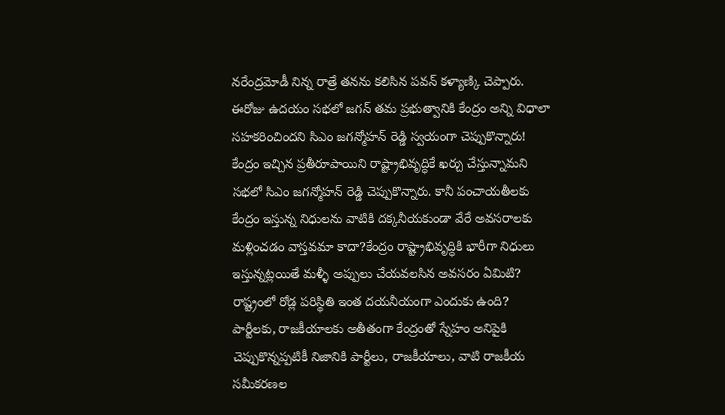నరేంద్రమోడీ నిన్న రాత్రే తనను కలిసిన పవన్ కళ్యాణ్కి చెప్పారు. ఈరోజు ఉదయం సభలో జగన్ తమ ప్రభుత్వానికి కేంద్రం అన్ని విధాలా సహకరించిందని సిఎం జగన్మోహన్ రెడ్డి స్వయంగా చెప్పుకొన్నారు!
కేంద్రం ఇచ్చిన ప్రతీరూపాయిని రాష్ట్రాభివృద్ధికే ఖర్చు చేస్తున్నామని సభలో సిఎం జగన్మోహన్ రెడ్డి చెప్పుకొన్నారు. కానీ పంచాయతీలకు కేంద్రం ఇస్తున్న నిధులను వాటికి దక్కనీయకుండా వేరే అవసరాలకు మళ్లించడం వాస్తవమా కాదా?కేంద్రం రాష్ట్రాభివృద్ధికి భారీగా నిధులు ఇస్తున్నట్లయితే మళ్ళీ అప్పులు చేయవలసిన అవసరం ఏమిటి? రాష్ట్రంలో రోడ్ల పరిస్థితి ఇంత దయనీయంగా ఎందుకు ఉంది?
పార్టీలకు, రాజకీయాలకు అతీతంగా కేంద్రంతో స్నేహం అనిపైకి చెప్పుకొన్నప్పటికీ నిజానికి పార్టీలు, రాజకీయాలు, వాటి రాజకీయ సమీకరణల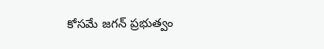కోసమే జగన్ ప్రభుత్వం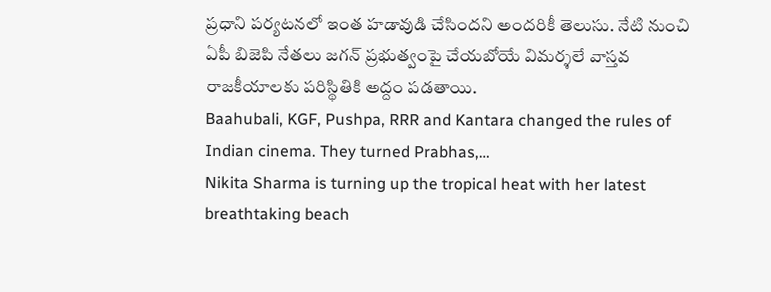ప్రధాని పర్యటనలో ఇంత హడావుడి చేసిందని అందరికీ తెలుసు. నేటి నుంచి ఏపీ బిజెపి నేతలు జగన్ ప్రభుత్వంపై చేయబోయే విమర్శలే వాస్తవ రాజకీయాలకు పరిస్థితికి అద్దం పడతాయి.
Baahubali, KGF, Pushpa, RRR and Kantara changed the rules of Indian cinema. They turned Prabhas,…
Nikita Sharma is turning up the tropical heat with her latest breathtaking beach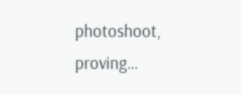photoshoot, proving…